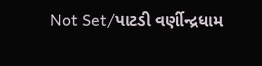Not Set/પાટડી વર્ણીન્દ્રધામ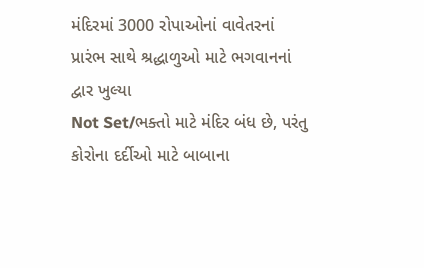મંદિરમાં 3000 રોપાઓનાં વાવેતરનાં પ્રારંભ સાથે શ્રદ્ધાળુઓ માટે ભગવાનનાં દ્વાર ખુલ્યા
Not Set/ભક્તો માટે મંદિર બંધ છે, પરંતુ કોરોના દર્દીઓ માટે બાબાના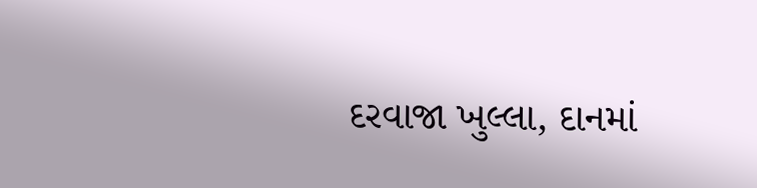દરવાજા ખુલ્લા, દાનમાં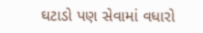ઘટાડો પણ સેવામાં વધારો